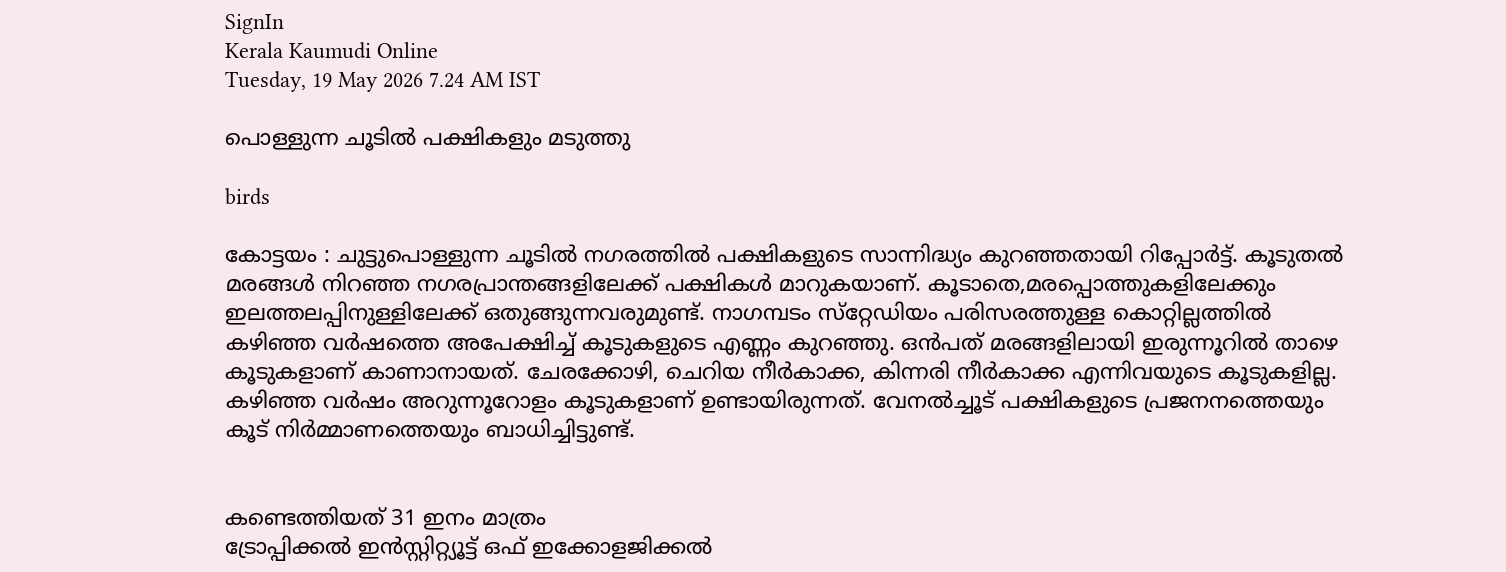SignIn
Kerala Kaumudi Online
Tuesday, 19 May 2026 7.24 AM IST

പൊള്ളുന്ന ചൂടിൽ പക്ഷികളും മടുത്തു

birds

കോട്ടയം : ചുട്ടുപൊള്ളുന്ന ചൂടിൽ നഗരത്തിൽ പക്ഷികളുടെ സാന്നിദ്ധ്യം കുറഞ്ഞതായി റിപ്പോർട്ട്. കൂടുതൽ മരങ്ങൾ നിറഞ്ഞ നഗരപ്രാന്തങ്ങളിലേക്ക് പക്ഷികൾ മാറുകയാണ്. കൂടാതെ,മരപ്പൊത്തുകളിലേക്കും ഇലത്തലപ്പിനുള്ളിലേക്ക് ഒതുങ്ങുന്നവരുമുണ്ട്. നാഗമ്പടം സ്‌റ്റേഡിയം പരിസരത്തുള്ള കൊറ്റില്ലത്തിൽ കഴിഞ്ഞ വർഷത്തെ അപേക്ഷിച്ച് കൂടുകളുടെ എണ്ണം കുറഞ്ഞു. ഒൻപത് മരങ്ങളിലായി ഇരുന്നൂറിൽ താഴെ കൂടുകളാണ് കാണാനായത്. ചേരക്കോഴി, ചെറിയ നീർകാക്ക, കിന്നരി നീർകാക്ക എന്നിവയുടെ കൂടുകളില്ല. കഴിഞ്ഞ വർഷം അറുന്നൂറോളം കൂടുകളാണ് ഉണ്ടായിരുന്നത്. വേനൽച്ചൂട് പക്ഷികളുടെ പ്രജനനത്തെയും കൂട് നിർമ്മാണത്തെയും ബാധിച്ചിട്ടുണ്ട്.


കണ്ടെത്തിയത് 31 ഇനം മാത്രം
ട്രോപ്പിക്കൽ ഇൻസ്റ്റിറ്റ്യൂട്ട് ഒഫ് ഇക്കോളജിക്കൽ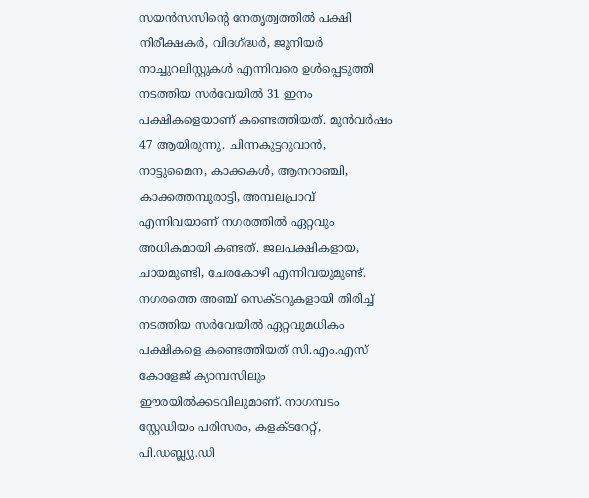സയൻസസിന്റെ നേതൃത്വത്തിൽ പക്ഷി നിരീക്ഷകർ, വിദഗ്ദ്ധർ, ജൂനിയർ നാച്ചുറലിസ്റ്റുകൾ എന്നിവരെ ഉൾപ്പെടുത്തി നടത്തിയ സർവേയിൽ 31 ഇനം പക്ഷികളെയാണ് കണ്ടെത്തിയത്. മുൻവർഷം 47 ആയിരുന്നു. ചിന്നകുട്ടറുവാൻ, നാട്ടുമൈന, കാക്കകൾ, ആനറാഞ്ചി, കാക്കത്തമ്പുരാട്ടി, അമ്പലപ്രാവ് എന്നിവയാണ് നഗരത്തിൽ ഏറ്റവും അധികമായി കണ്ടത്. ജലപക്ഷികളായ, ചായമുണ്ടി, ചേരകോഴി എന്നിവയുമുണ്ട്. നഗരത്തെ അഞ്ച് സെക്ടറുകളായി തിരിച്ച് നടത്തിയ സർവേയിൽ ഏറ്റവുമധികം പക്ഷികളെ കണ്ടെത്തിയത് സി.എം.എസ് കോളേജ് ക്യാമ്പസിലും ഈരയിൽക്കടവിലുമാണ്. നാഗമ്പടം സ്റ്റേഡിയം പരിസരം, കളക്ടറേറ്റ്, പി.ഡബ്ല്യു.ഡി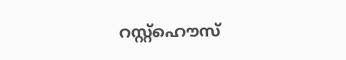റസ്റ്റ്‌ഹൌസ്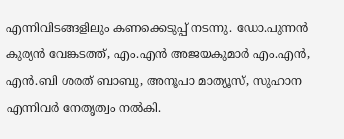എന്നിവിടങ്ങളിലും കണക്കെടുപ്പ് നടന്നു. ഡോ.പുന്നൻ കുര്യൻ വേങ്കടത്ത്, എം.എൻ അജയകുമാർ എം.എൻ, എൻ.ബി ശരത് ബാബു, അനൂപാ മാത്യൂസ്, സുഹാന എന്നിവർ നേതൃത്വം നൽകി.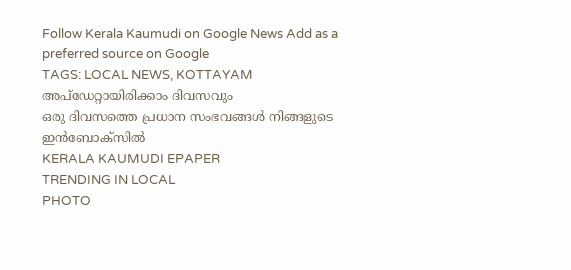Follow Kerala Kaumudi on Google News Add as a preferred source on Google
TAGS: LOCAL NEWS, KOTTAYAM
അപ്ഡേറ്റായിരിക്കാം ദിവസവും
ഒരു ദിവസത്തെ പ്രധാന സംഭവങ്ങൾ നിങ്ങളുടെ ഇൻബോക്സിൽ
KERALA KAUMUDI EPAPER
TRENDING IN LOCAL
PHOTO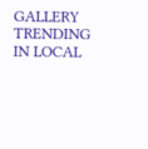GALLERY
TRENDING IN LOCAL